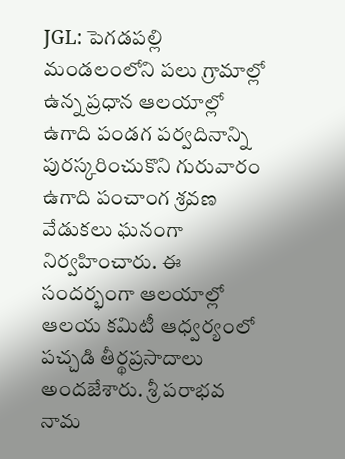JGL: పెగడపల్లి మండలంలోని పలు గ్రామాల్లో ఉన్న ప్రధాన ఆలయాల్లో ఉగాది పండగ పర్వదినాన్ని పురస్కరించుకొని గురువారం ఉగాది పంచాంగ శ్రవణ వేడుకలు ఘనంగా నిర్వహించారు. ఈ సందర్భంగా ఆలయాల్లో ఆలయ కమిటీ ఆధ్వర్యంలో పచ్చడి తీర్థప్రసాదాలు అందజేశారు. శ్రీ పరాభవ నామ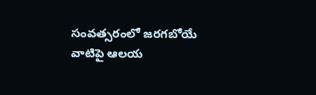సంవత్సరంలో జరగబోయే వాటిపై ఆలయ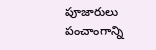పూజారులు పంచాంగాన్ని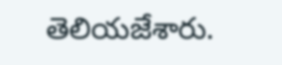తెలియజేశారు.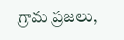గ్రామ ప్రజలు,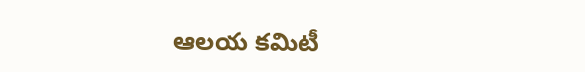ఆలయ కమిటీ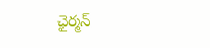ఛైర్మన్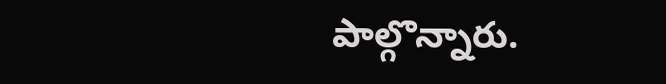పాల్గొన్నారు.